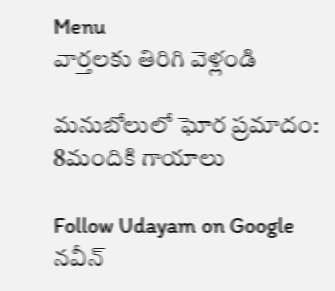Menu
వార్తలకు తిరిగి వెళ్లండి

మనుబోలులో ఘోర ప్రమాదం: 8మందికి గాయాలు

Follow Udayam on Google
నవీన్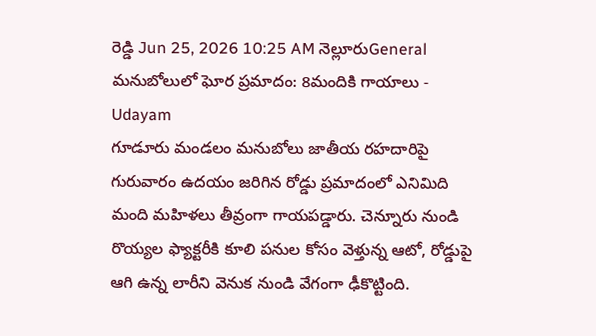రెడ్డి Jun 25, 2026 10:25 AM నెల్లూరుGeneral
మనుబోలులో ఘోర ప్రమాదం: 8మందికి గాయాలు - Udayam
గూడూరు మండలం మనుబోలు జాతీయ రహదారిపై గురువారం ఉదయం జరిగిన రోడ్డు ప్రమాదంలో ఎనిమిది మంది మహిళలు తీవ్రంగా గాయపడ్డారు. చెన్నూరు నుండి రొయ్యల ఫ్యాక్టరీకి కూలి పనుల కోసం వెళ్తున్న ఆటో, రోడ్డుపై ఆగి ఉన్న లారీని వెనుక నుండి వేగంగా ఢీకొట్టింది.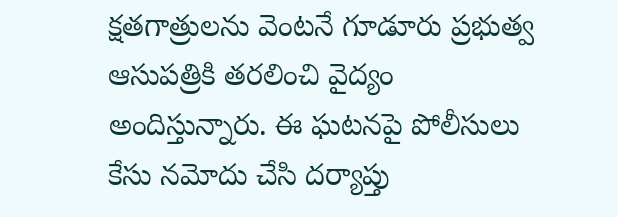క్షతగాత్రులను వెంటనే గూడూరు ప్రభుత్వ ఆసుపత్రికి తరలించి వైద్యం అందిస్తున్నారు. ఈ ఘటనపై పోలీసులు కేసు నమోదు చేసి దర్యాప్తు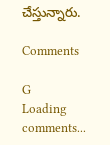చేస్తున్నారు.

Comments

G
Loading comments...